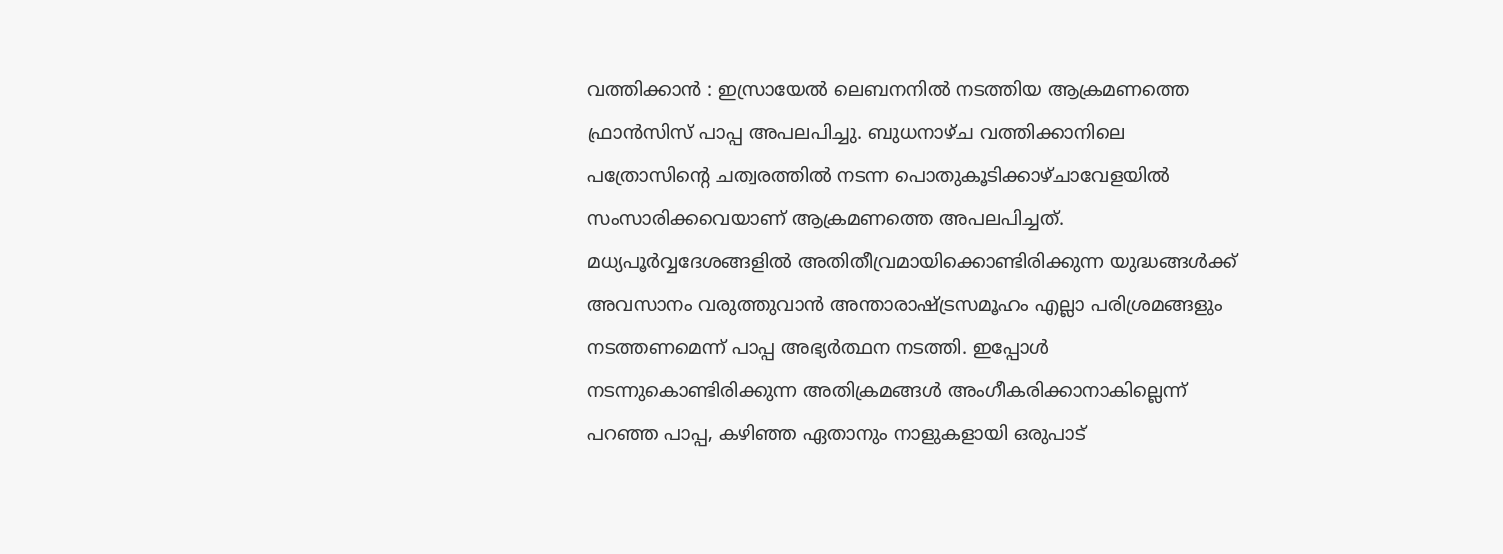വത്തിക്കാൻ : ഇസ്രായേൽ ലെബനനിൽ നടത്തിയ ആക്രമണത്തെ ഫ്രാൻസിസ് പാപ്പ അപലപിച്ചു. ബുധനാഴ്ച വത്തിക്കാനിലെ പത്രോസിന്റെ ചത്വരത്തിൽ നടന്ന പൊതുകൂടിക്കാഴ്ചാവേളയിൽ സംസാരിക്കവെയാണ് ആക്രമണത്തെ അപലപിച്ചത്.
മധ്യപൂർവ്വദേശങ്ങളിൽ അതിതീവ്രമായിക്കൊണ്ടിരിക്കുന്ന യുദ്ധങ്ങൾക്ക് അവസാനം വരുത്തുവാൻ അന്താരാഷ്ട്രസമൂഹം എല്ലാ പരിശ്രമങ്ങളും നടത്തണമെന്ന് പാപ്പ അഭ്യർത്ഥന നടത്തി. ഇപ്പോൾ നടന്നുകൊണ്ടിരിക്കുന്ന അതിക്രമങ്ങൾ അംഗീകരിക്കാനാകില്ലെന്ന് പറഞ്ഞ പാപ്പ, കഴിഞ്ഞ ഏതാനും നാളുകളായി ഒരുപാട്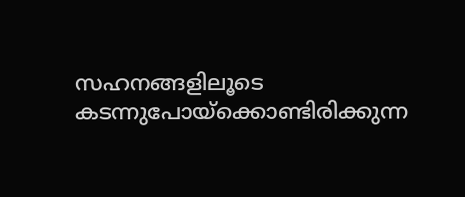സഹനങ്ങളിലൂടെ കടന്നുപോയ്ക്കൊണ്ടിരിക്കുന്ന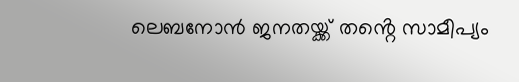ലെബനോൻ ജനതയ്ക്ക് തൻ്റെ സാമീപ്യം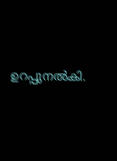ഉറപ്പുനൽകി.